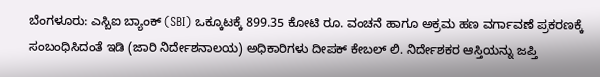ಬೆಂಗಳೂರು: ಎಸ್ಬಿಐ ಬ್ಯಾಂಕ್ (SBI) ಒಕ್ಕೂಟಕ್ಕೆ 899.35 ಕೋಟಿ ರೂ. ವಂಚನೆ ಹಾಗೂ ಅಕ್ರಮ ಹಣ ವರ್ಗಾವಣೆ ಪ್ರಕರಣಕ್ಕೆ ಸಂಬಂಧಿಸಿದಂತೆ ಇಡಿ (ಜಾರಿ ನಿರ್ದೇಶನಾಲಯ) ಅಧಿಕಾರಿಗಳು ದೀಪಕ್ ಕೇಬಲ್ ಲಿ. ನಿರ್ದೇಶಕರ ಆಸ್ತಿಯನ್ನು ಜಪ್ತಿ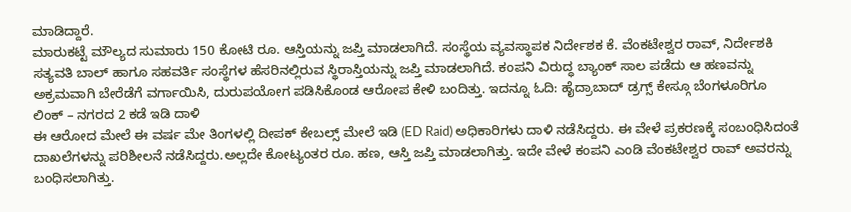ಮಾಡಿದ್ದಾರೆ.
ಮಾರುಕಟ್ಟೆ ಮೌಲ್ಯದ ಸುಮಾರು 150 ಕೋಟಿ ರೂ. ಆಸ್ತಿಯನ್ನು ಜಪ್ತಿ ಮಾಡಲಾಗಿದೆ. ಸಂಸ್ಥೆಯ ವ್ಯವಸ್ಥಾಪಕ ನಿರ್ದೇಶಕ ಕೆ. ವೆಂಕಟೇಶ್ವರ ರಾವ್, ನಿರ್ದೇಶಕಿ ಸತ್ಯವತಿ ಬಾಲ್ ಹಾಗೂ ಸಹವರ್ತಿ ಸಂಸ್ಥೆಗಳ ಹೆಸರಿನಲ್ಲಿರುವ ಸ್ಥಿರಾಸ್ತಿಯನ್ನು ಜಪ್ತಿ ಮಾಡಲಾಗಿದೆ. ಕಂಪನಿ ವಿರುದ್ಧ ಬ್ಯಾಂಕ್ ಸಾಲ ಪಡೆದು ಆ ಹಣವನ್ನು ಅಕ್ರಮವಾಗಿ ಬೇರೆಡೆಗೆ ವರ್ಗಾಯಿಸಿ, ದುರುಪಯೋಗ ಪಡಿಸಿಕೊಂಡ ಆರೋಪ ಕೇಳಿ ಬಂದಿತ್ತು. ಇದನ್ನೂ ಓದಿ: ಹೈದ್ರಾಬಾದ್ ಡ್ರಗ್ಸ್ ಕೇಸ್ಗೂ ಬೆಂಗಳೂರಿಗೂ ಲಿಂಕ್ – ನಗರದ 2 ಕಡೆ ಇಡಿ ದಾಳಿ
ಈ ಆರೋದ ಮೇಲೆ ಈ ವರ್ಷ ಮೇ ತಿಂಗಳಲ್ಲಿ ದೀಪಕ್ ಕೇಬಲ್ಸ್ ಮೇಲೆ ಇಡಿ (ED Raid) ಅಧಿಕಾರಿಗಳು ದಾಳಿ ನಡೆಸಿದ್ದರು. ಈ ವೇಳೆ ಪ್ರಕರಣಕ್ಕೆ ಸಂಬಂಧಿಸಿದಂತೆ ದಾಖಲೆಗಳನ್ನು ಪರಿಶೀಲನೆ ನಡೆಸಿದ್ದರು.ಅಲ್ಲದೇ ಕೋಟ್ಯಂತರ ರೂ. ಹಣ, ಆಸ್ತಿ ಜಪ್ತಿ ಮಾಡಲಾಗಿತ್ತು. ಇದೇ ವೇಳೆ ಕಂಪನಿ ಎಂಡಿ ವೆಂಕಟೇಶ್ವರ ರಾವ್ ಅವರನ್ನು ಬಂಧಿಸಲಾಗಿತ್ತು.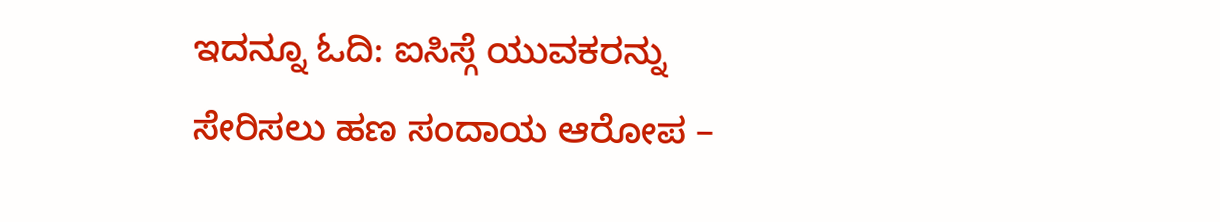ಇದನ್ನೂ ಓದಿ: ಐಸಿಸ್ಗೆ ಯುವಕರನ್ನು ಸೇರಿಸಲು ಹಣ ಸಂದಾಯ ಆರೋಪ –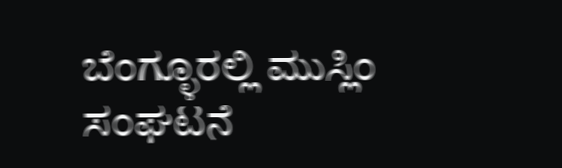ಬೆಂಗ್ಳೂರಲ್ಲಿ ಮುಸ್ಲಿಂ ಸಂಘಟನೆ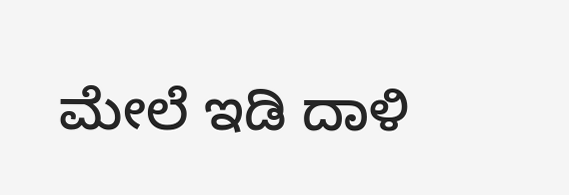ಮೇಲೆ ಇಡಿ ದಾಳಿ